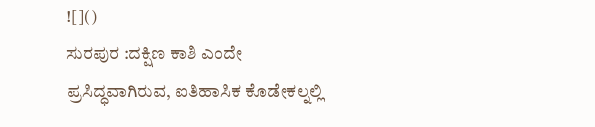![]()
ಸುರಪುರ :ದಕ್ಷಿಣ ಕಾಶಿ ಎಂದೇ ಪ್ರಸಿದ್ಧವಾಗಿರುವ, ಐತಿಹಾಸಿಕ ಕೊಡೇಕಲ್ನಲ್ಲಿ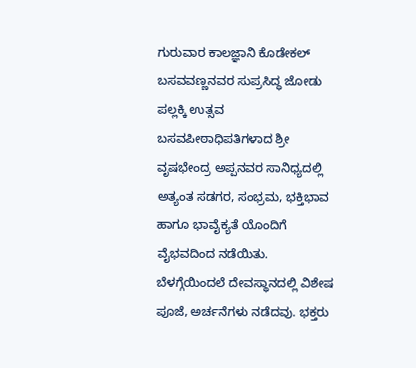ಗುರುವಾರ ಕಾಲಜ್ಞಾನಿ ಕೊಡೇಕಲ್ ಬಸವವಣ್ಣನವರ ಸುಪ್ರಸಿದ್ಧ ಜೋಡು ಪಲ್ಲಕ್ಕಿ ಉತ್ಸವ ಬಸವಪೀಠಾಧಿಪತಿಗಳಾದ ಶ್ರೀ ವೃಷಭೇಂದ್ರ ಅಪ್ಪನವರ ಸಾನಿಧ್ಯದಲ್ಲಿ ಅತ್ಯಂತ ಸಡಗರ, ಸಂಭ್ರಮ, ಭಕ್ತಿಭಾವ ಹಾಗೂ ಭಾವೈಕ್ಯತೆ ಯೊಂದಿಗೆ ವೈಭವದಿಂದ ನಡೆಯಿತು. ಬೆಳಗ್ಗೆಯಿಂದಲೆ ದೇವಸ್ಥಾನದಲ್ಲಿ ವಿಶೇಷ ಪೂಜೆ, ಅರ್ಚನೆಗಳು ನಡೆದವು. ಭಕ್ತರು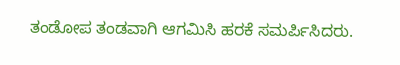ತಂಡೋಪ ತಂಡವಾಗಿ ಆಗಮಿಸಿ ಹರಕೆ ಸಮರ್ಪಿಸಿದರು.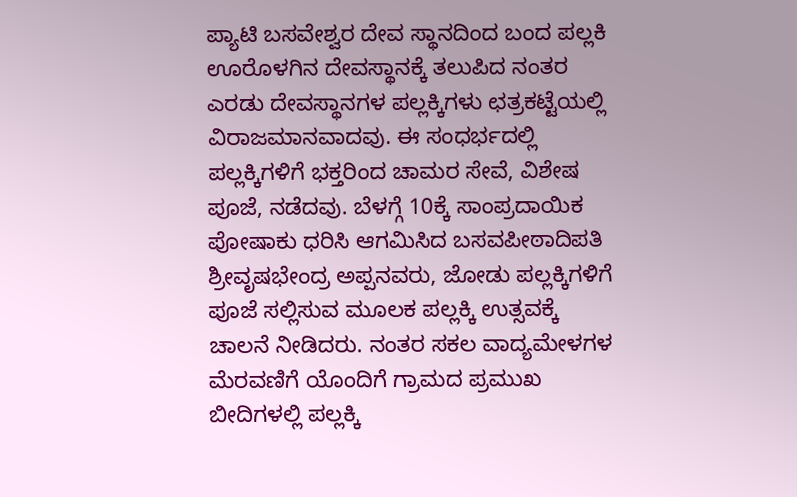ಪ್ಯಾಟಿ ಬಸವೇಶ್ವರ ದೇವ ಸ್ಥಾನದಿಂದ ಬಂದ ಪಲ್ಲಕಿ ಊರೊಳಗಿನ ದೇವಸ್ಥಾನಕ್ಕೆ ತಲುಪಿದ ನಂತರ ಎರಡು ದೇವಸ್ಥಾನಗಳ ಪಲ್ಲಕ್ಕಿಗಳು ಛತ್ರಕಟ್ಟೆಯಲ್ಲಿ ವಿರಾಜಮಾನವಾದವು. ಈ ಸಂಧರ್ಭದಲ್ಲಿ ಪಲ್ಲಕ್ಕಿಗಳಿಗೆ ಭಕ್ತರಿಂದ ಚಾಮರ ಸೇವೆ, ವಿಶೇಷ ಪೂಜೆ, ನಡೆದವು. ಬೆಳಗ್ಗೆ 10ಕ್ಕೆ ಸಾಂಪ್ರದಾಯಿಕ ಪೋಷಾಕು ಧರಿಸಿ ಆಗಮಿಸಿದ ಬಸವಪೀಠಾದಿಪತಿ ಶ್ರೀವೃಷಭೇಂದ್ರ ಅಪ್ಪನವರು, ಜೋಡು ಪಲ್ಲಕ್ಕಿಗಳಿಗೆ ಪೂಜೆ ಸಲ್ಲಿಸುವ ಮೂಲಕ ಪಲ್ಲಕ್ಕಿ ಉತ್ಸವಕ್ಕೆ ಚಾಲನೆ ನೀಡಿದರು. ನಂತರ ಸಕಲ ವಾದ್ಯಮೇಳಗಳ ಮೆರವಣಿಗೆ ಯೊಂದಿಗೆ ಗ್ರಾಮದ ಪ್ರಮುಖ ಬೀದಿಗಳಲ್ಲಿ ಪಲ್ಲಕ್ಕಿ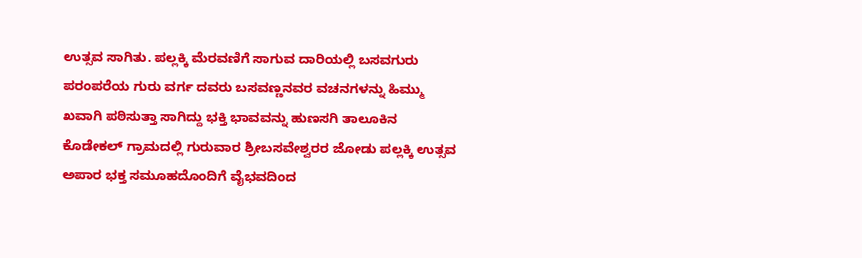ಉತ್ಸವ ಸಾಗಿತು. ಪಲ್ಲಕ್ಕಿ ಮೆರವಣಿಗೆ ಸಾಗುವ ದಾರಿಯಲ್ಲಿ ಬಸವಗುರು ಪರಂಪರೆಯ ಗುರು ವರ್ಗ ದವರು ಬಸವಣ್ಣನವರ ವಚನಗಳನ್ನು ಹಿಮ್ಮು ಖವಾಗಿ ಪಠಿಸುತ್ತಾ ಸಾಗಿದ್ದು ಭಕ್ತಿ ಭಾವವನ್ನು ಹುಣಸಗಿ ತಾಲೂಕಿನ ಕೊಡೇಕಲ್ ಗ್ರಾಮದಲ್ಲಿ ಗುರುವಾರ ಶ್ರೀಬಸವೇಶ್ವರರ ಜೋಡು ಪಲ್ಲಕ್ಕಿ ಉತ್ಸವ ಅಪಾರ ಭಕ್ತ ಸಮೂಹದೊಂದಿಗೆ ವೈಭವದಿಂದ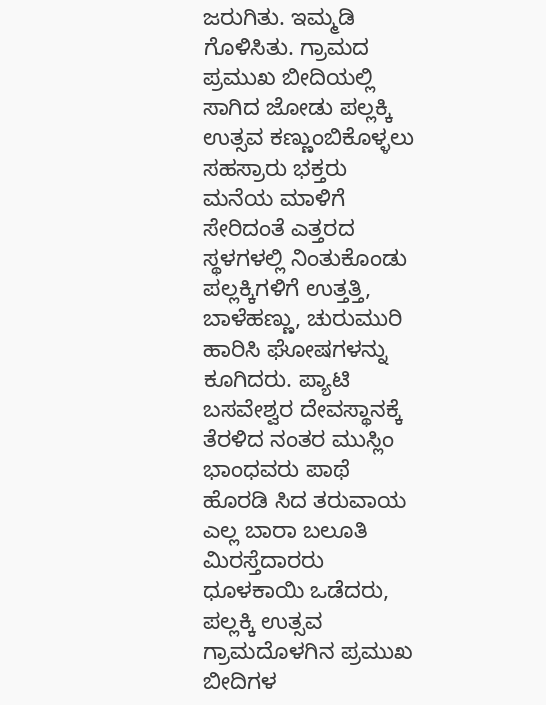ಜರುಗಿತು. ಇಮ್ಮಡಿ ಗೊಳಿಸಿತು. ಗ್ರಾಮದ ಪ್ರಮುಖ ಬೀದಿಯಲ್ಲಿ ಸಾಗಿದ ಜೋಡು ಪಲ್ಲಕ್ಕಿ ಉತ್ಸವ ಕಣ್ಣುಂಬಿಕೊಳ್ಳಲು ಸಹಸ್ರಾರು ಭಕ್ತರು ಮನೆಯ ಮಾಳಿಗೆ ಸೇರಿದಂತೆ ಎತ್ತರದ ಸ್ಥಳಗಳಲ್ಲಿ ನಿಂತುಕೊಂಡು ಪಲ್ಲಕ್ಕಿಗಳಿಗೆ ಉತ್ತತ್ತಿ, ಬಾಳೆಹಣ್ಣು, ಚುರುಮುರಿ ಹಾರಿಸಿ ಘೋಷಗಳನ್ನು ಕೂಗಿದರು. ಪ್ಯಾಟಿ ಬಸವೇಶ್ವರ ದೇವಸ್ಥಾನಕ್ಕೆ ತೆರಳಿದ ನಂತರ ಮುಸ್ಲಿಂ ಭಾಂಧವರು ಪಾಥೆ ಹೊರಡಿ ಸಿದ ತರುವಾಯ ಎಲ್ಲ ಬಾರಾ ಬಲೂತಿ ಮಿರಸ್ತೆದಾರರು ಧೂಳಕಾಯಿ ಒಡೆದರು, ಪಲ್ಲಕ್ಕಿ ಉತ್ಸವ ಗ್ರಾಮದೊಳಗಿನ ಪ್ರಮುಖ ಬೀದಿಗಳ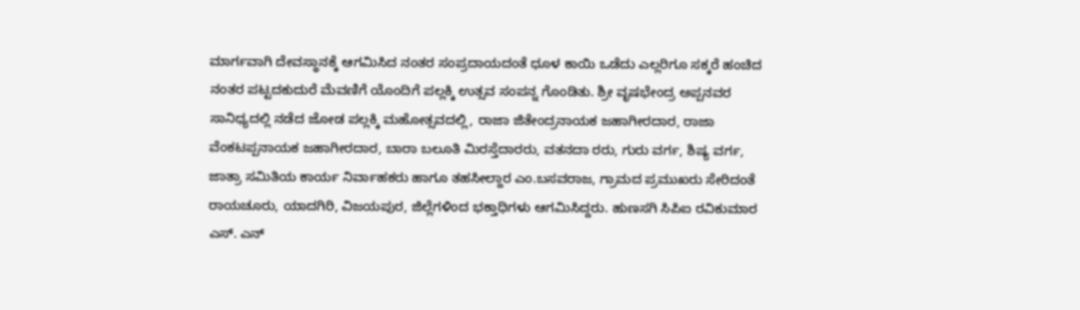ಮಾರ್ಗವಾಗಿ ದೇವಸ್ಥಾನಕ್ಕೆ ಆಗಮಿಸಿದ ನಂತರ ಸಂಪ್ರದಾಯದಂತೆ ಧೂಳ ಕಾಯಿ ಒಡೆದು ಎಲ್ಲರಿಗೂ ಸಕ್ಕರೆ ಹಂಚಿದ ನಂತರ ಪಟ್ಟದಕುದುರೆ ಮೆವಣಿಗೆ ಯೊಂದಿಗೆ ಪಲ್ಲಕ್ಕಿ ಉತ್ಸವ ಸಂಪನ್ನ ಗೊಂಡಿತು. ಶ್ರೀ ವೃಷಭೇಂದ್ರ ಅಪ್ಪನವರ ಸಾನಿಧ್ಯದಲ್ಲಿ ನಡೆದ ಜೋಡ ಪಲ್ಲಕ್ಕಿ ಮಹೋತ್ಸವದಲ್ಲಿ, ರಾಜಾ ಜಿತೇಂದ್ರನಾಯಕ ಜಹಾಗೀರದಾರ, ರಾಜಾ ವೆಂಕಟಪ್ಪನಾಯಕ ಜಹಾಗೀರದಾರ, ಬಾರಾ ಬಲೂತಿ ಮಿರಸ್ತೆದಾರರು, ವತನದಾ ರರು, ಗುರು ವರ್ಗ, ಶಿಷ್ಯ ವರ್ಗ, ಜಾತ್ರಾ ಸಮಿತಿಯ ಕಾರ್ಯ ನಿರ್ವಾಹಕರು ಹಾಗೂ ತಹಸೀಲ್ದಾರ ಎಂ.ಬಸವರಾಜ, ಗ್ರಾಮದ ಪ್ರಮುಖರು ಸೇರಿದಂತೆ ರಾಯಚೂರು, ಯಾದಗಿರಿ, ವಿಜಯಪುರ, ಜಿಲ್ಲೆಗಳಿಂದ ಭಕ್ತಾಧಿಗಳು ಆಗಮಿಸಿದ್ದರು. ಹುಣಸಗಿ ಸಿಪಿಐ ರವಿಕುಮಾರ ಎಸ್. ಎನ್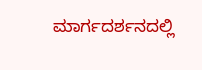ಮಾರ್ಗದರ್ಶನದಲ್ಲಿ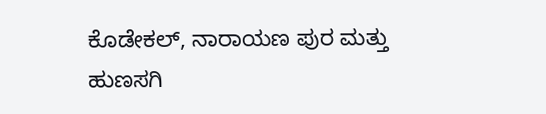ಕೊಡೇಕಲ್, ನಾರಾಯಣ ಪುರ ಮತ್ತು ಹುಣಸಗಿ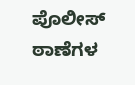ಪೊಲೀಸ್ ಠಾಣೆಗಳ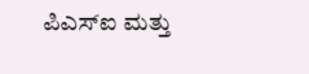ಪಿಎಸ್ಐ ಮತ್ತು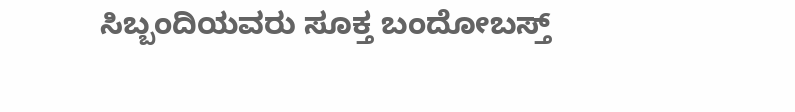ಸಿಬ್ಬಂದಿಯವರು ಸೂಕ್ತ ಬಂದೋಬಸ್ತ್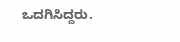ಒದಗಿಸಿದ್ದರು.